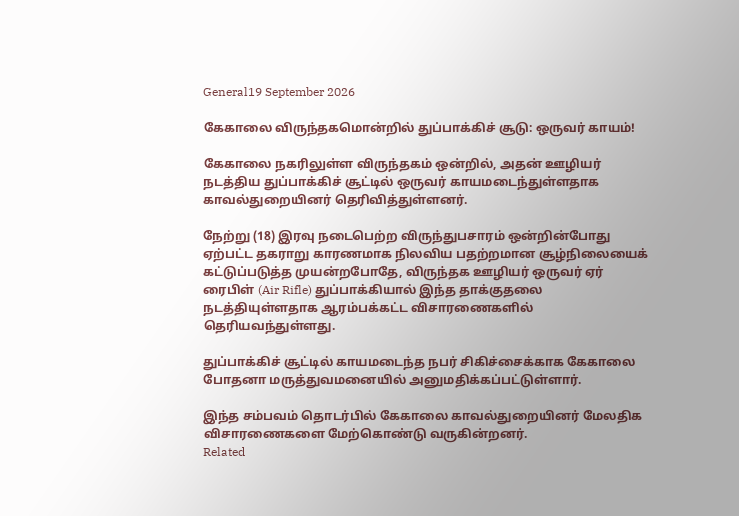General19 September 2026

கேகாலை விருந்தகமொன்றில் துப்பாக்கிச் சூடு: ஒருவர் காயம்!

கேகாலை நகரிலுள்ள விருந்தகம் ஒன்றில், அதன் ஊழியர் நடத்திய துப்பாக்கிச் சூட்டில் ஒருவர் காயமடைந்துள்ளதாக காவல்துறையினர் தெரிவித்துள்ளனர்.

நேற்று (18) இரவு நடைபெற்ற விருந்துபசாரம் ஒன்றின்போது ஏற்பட்ட தகராறு காரணமாக நிலவிய பதற்றமான சூழ்நிலையைக் கட்டுப்படுத்த முயன்றபோதே, விருந்தக ஊழியர் ஒருவர் ஏர் ரைபிள் (Air Rifle) துப்பாக்கியால் இந்த தாக்குதலை நடத்தியுள்ளதாக ஆரம்பக்கட்ட விசாரணைகளில் தெரியவந்துள்ளது.

துப்பாக்கிச் சூட்டில் காயமடைந்த நபர் சிகிச்சைக்காக கேகாலை போதனா மருத்துவமனையில் அனுமதிக்கப்பட்டுள்ளார்.

இந்த சம்பவம் தொடர்பில் கேகாலை காவல்துறையினர் மேலதிக விசாரணைகளை மேற்கொண்டு வருகின்றனர்.
Related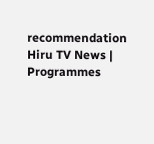recommendation
Hiru TV News | Programmes